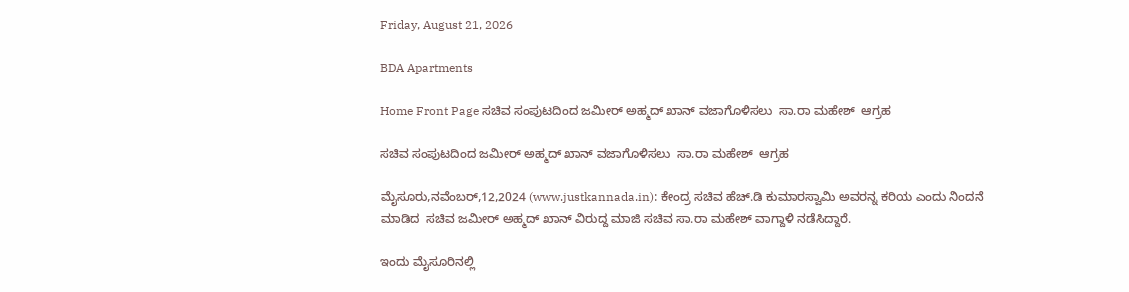Friday, August 21, 2026

BDA Apartments

Home Front Page ಸಚಿವ ಸಂಪುಟದಿಂದ ಜಮೀರ್ ಅಹ್ಮದ್ ಖಾನ್ ವಜಾಗೊಳಿಸಲು  ಸಾ.ರಾ ಮಹೇಶ್  ಆಗ್ರಹ

ಸಚಿವ ಸಂಪುಟದಿಂದ ಜಮೀರ್ ಅಹ್ಮದ್ ಖಾನ್ ವಜಾಗೊಳಿಸಲು  ಸಾ.ರಾ ಮಹೇಶ್  ಆಗ್ರಹ

ಮೈಸೂರು,ನವೆಂಬರ್,12,2024 (www.justkannada.in): ಕೇಂದ್ರ ಸಚಿವ ಹೆಚ್.ಡಿ ಕುಮಾರಸ್ವಾಮಿ ಅವರನ್ನ ಕರಿಯ ಎಂದು ನಿಂದನೆ ಮಾಡಿದ  ಸಚಿವ ಜಮೀರ್ ಅಹ್ಮದ್ ಖಾನ್ ವಿರುದ್ದ ಮಾಜಿ ಸಚಿವ ಸಾ.ರಾ ಮಹೇಶ್ ವಾಗ್ದಾಳಿ ನಡೆಸಿದ್ದಾರೆ.

ಇಂದು ಮೈಸೂರಿನಲ್ಲಿ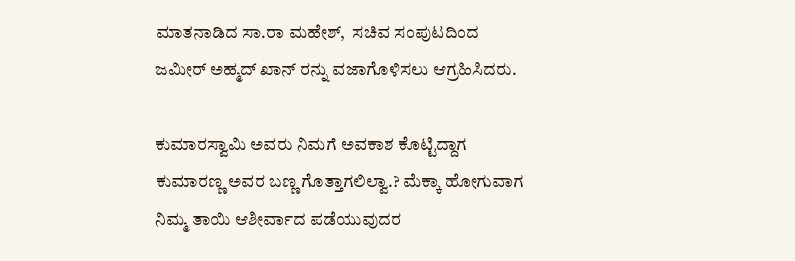ಮಾತನಾಡಿದ ಸಾ.ರಾ ಮಹೇಶ್,  ಸಚಿವ ಸಂಪುಟದಿಂದ ಜಮೀರ್ ಅಹ್ಮದ್ ಖಾನ್ ರನ್ನು ವಜಾಗೊಳಿಸಲು ಆಗ್ರಹಿಸಿದರು.

ಕುಮಾರಸ್ವಾಮಿ ಅವರು ನಿಮಗೆ ಅವಕಾಶ ಕೊಟ್ಟಿದ್ದಾಗ ಕುಮಾರಣ್ಣ ಅವರ ಬಣ್ಣ ಗೊತ್ತಾಗಲಿಲ್ವಾ.? ಮೆಕ್ಕಾ ಹೋಗುವಾಗ ನಿಮ್ಮ ತಾಯಿ ಆಶೀರ್ವಾದ ಪಡೆಯುವುದರ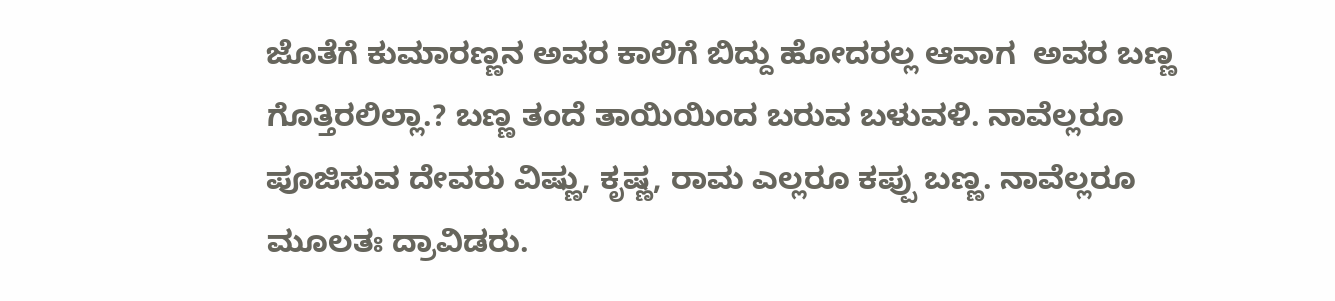ಜೊತೆಗೆ ಕುಮಾರಣ್ಣನ ಅವರ ಕಾಲಿಗೆ ಬಿದ್ದು ಹೋದರಲ್ಲ ಆವಾಗ  ಅವರ ಬಣ್ಣ ಗೊತ್ತಿರಲಿಲ್ಲಾ.? ಬಣ್ಣ ತಂದೆ ತಾಯಿಯಿಂದ ಬರುವ ಬಳುವಳಿ. ನಾವೆಲ್ಲರೂ ಪೂಜಿಸುವ ದೇವರು ವಿಷ್ಣು, ಕೃಷ್ಣ, ರಾಮ ಎಲ್ಲರೂ ಕಪ್ಪು ಬಣ್ಣ. ನಾವೆಲ್ಲರೂ ಮೂಲತಃ ದ್ರಾವಿಡರು.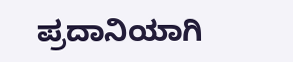ಪ್ರದಾನಿಯಾಗಿ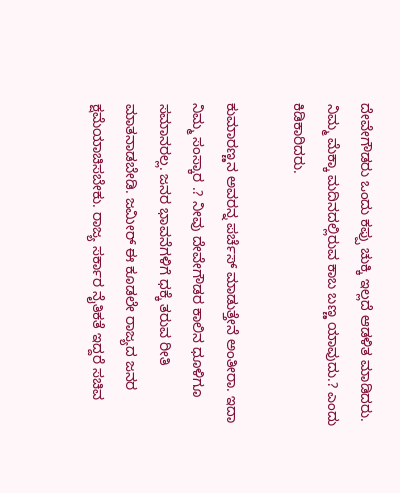ದೇವೇಗೌಡರು ಒಂದು ಕಪ್ಪು ಚುಕ್ಕಿ ಇಲ್ಲದೆ ಆಡಳಿತ ಮಾಡಿದರು. ನಿಮ್ಮ ಮೆಕ್ಕಾ ಮದಿನದಲ್ಲಿರುವ ಕಾಬ ಬಣ್ಣ ಯಾವುದು.? ಎಂದು ಕಿಡಿಕಾರಿದರು.

ಕುಮಾರಣ್ಣನ ಅವರನ್ನ ಪರ್ಚೆಸ್ ಮಾಡುತ್ತೇನೆ ಅಂತೀರಾ. ಇದಾ ನಿಮ್ಮ ಸಂಸ್ಕಾರ .? ನೀವು ದೇವೇಗೌಡರ ಕಾಲಿನ ಧೂಳಿಗೂ ಸಮಾನರಲ್ಲ. ಜನರ ಭಾವನೆಗಳಿಗೆ ಧಕ್ಕೆ ತರುವ ರೀತಿ ಮಾತನಾಡಬೇಡಿ. ಜಮೀರ್ ಈ ಕೂಡಲೇ ರಾಜ್ಯದ ಜನರ ಕ್ಷಮೆಯಾಚಿಸಬೇಕು. ರಾಜ್ಯ ಸರ್ಕಾರ ನೈತಿಕತೆ ಇದ್ದರೆ ಸಚಿವ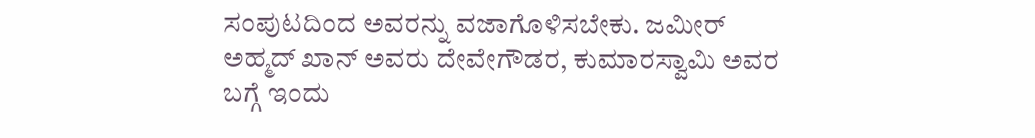ಸಂಪುಟದಿಂದ ಅವರನ್ನು ವಜಾಗೊಳಿಸಬೇಕು. ಜಮೀರ್ ಅಹ್ಮದ್ ಖಾನ್ ಅವರು ದೇವೇಗೌಡರ, ಕುಮಾರಸ್ವಾಮಿ ಅವರ ಬಗ್ಗೆ ಇಂದು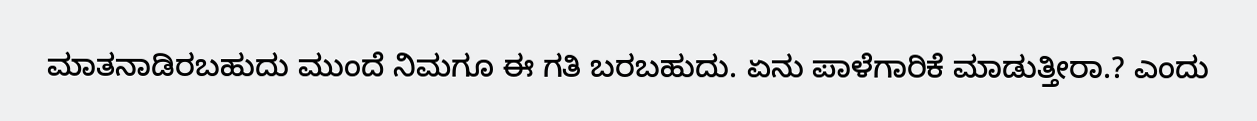ಮಾತನಾಡಿರಬಹುದು ಮುಂದೆ ನಿಮಗೂ ಈ ಗತಿ ಬರಬಹುದು. ಏನು ಪಾಳೆಗಾರಿಕೆ ಮಾಡುತ್ತೀರಾ.? ಎಂದು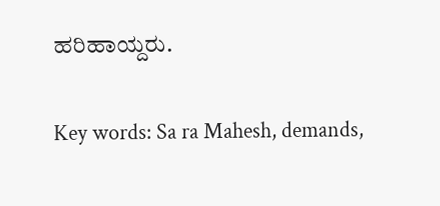ಹರಿಹಾಯ್ದರು.

Key words: Sa ra Mahesh, demands,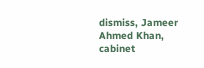dismiss, Jameer Ahmed Khan, cabinet